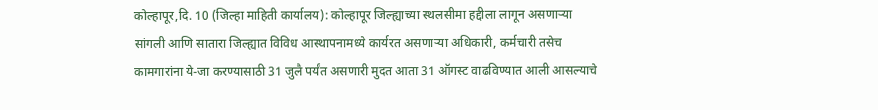कोल्हापूर,दि. 10 (जिल्हा माहिती कार्यालय): कोल्हापूर जिल्ह्याच्या स्थलसीमा हद्दीला लागून असणाऱ्या सांगली आणि सातारा जिल्ह्यात विविध आस्थापनामध्ये कार्यरत असणाऱ्या अधिकारी, कर्मचारी तसेच कामगारांना ये-जा करण्यासाठी 31 जुलै पर्यंत असणारी मुदत आता 31 ऑगस्ट वाढविण्यात आली आसल्याचे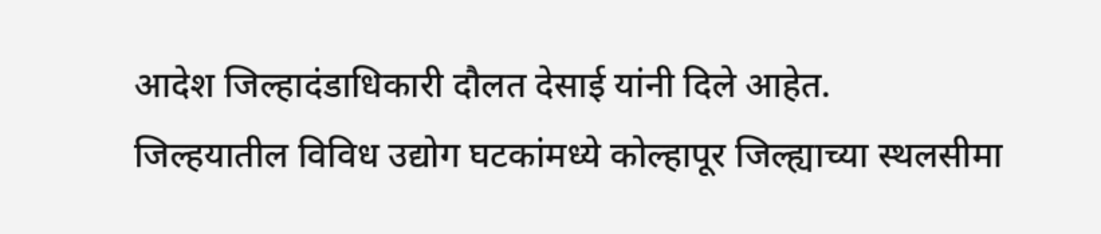आदेश जिल्हादंडाधिकारी दौलत देसाई यांनी दिले आहेत.
जिल्हयातील विविध उद्योग घटकांमध्ये कोल्हापूर जिल्ह्याच्या स्थलसीमा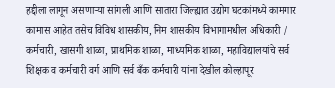हद्दीला लागून असणाऱ्या सांगली आणि सातारा जिल्ह्यात उद्योग घटकांमध्ये कामगार कामास आहेत तसेच विविध शासकीय, निम शासकीय विभागामधील अधिकारी / कर्मचारी, खासगी शाळा, प्राथमिक शाळा, माध्यमिक शाळा, महाविद्यालयांचे सर्व शिक्षक व कर्मचारी वर्ग आणि सर्व बँक कर्मचारी यांना देखील कोल्हापूर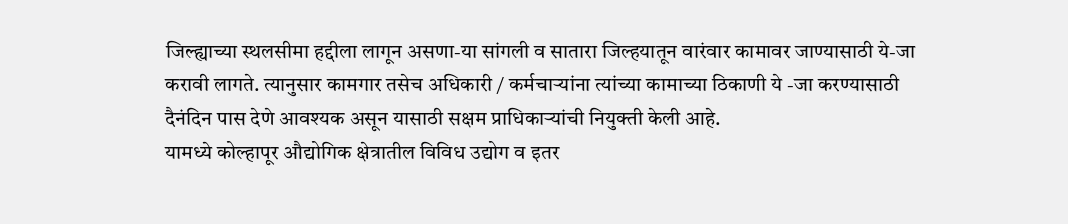जिल्ह्याच्या स्थलसीमा हद्दीला लागून असणा-या सांगली व सातारा जिल्हयातून वारंवार कामावर जाण्यासाठी ये-जा करावी लागते. त्यानुसार कामगार तसेच अधिकारी / कर्मचाऱ्यांना त्यांच्या कामाच्या ठिकाणी ये -जा करण्यासाठी दैनंदिन पास देणे आवश्यक असून यासाठी सक्षम प्राधिकाऱ्यांची नियुक्ती केली आहे.
यामध्ये कोल्हापूर औद्योगिक क्षेत्रातील विविध उद्योग व इतर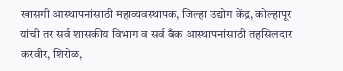खासगी आस्थापनांसाठी महाव्यवस्थापक, जिल्हा उद्योग केंद्र, कोल्हापूर यांची तर सर्व शासकीय विभाग व सर्व बँक आस्थापनांसाठी तहसिलदार करवीर, शिरोळ,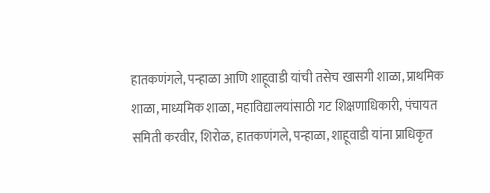हातकणंगले, पन्हाळा आणि शाहूवाडी यांची तसेच खासगी शाळा, प्राथमिक शाळा, माध्यमिक शाळा, महाविद्यालयांसाठी गट शिक्षणाधिकारी, पंचायत समिती करवीर, शिरोळ, हातकणंगले, पन्हाळा, शाहूवाडी यांना प्राधिकृत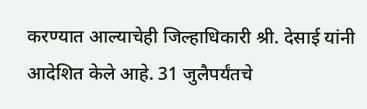करण्यात आल्याचेही जिल्हाधिकारी श्री. देसाई यांनी आदेशित केले आहे. 31 जुलैपर्यंतचे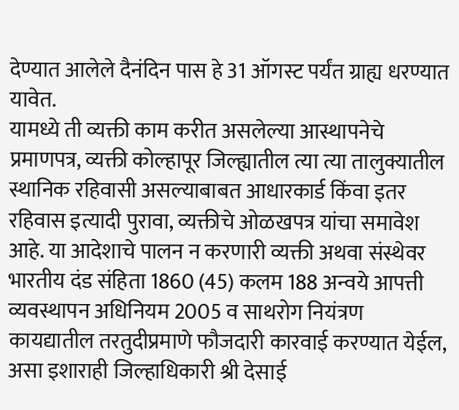देण्यात आलेले दैनंदिन पास हे 31 ऑगस्ट पर्यंत ग्राह्य धरण्यात यावेत.
यामध्ये ती व्यक्ती काम करीत असलेल्या आस्थापनेचे प्रमाणपत्र, व्यक्ती कोल्हापूर जिल्ह्यातील त्या त्या तालुक्यातील स्थानिक रहिवासी असल्याबाबत आधारकार्ड किंवा इतर रहिवास इत्यादी पुरावा, व्यक्तीचे ओळखपत्र यांचा समावेश आहे. या आदेशाचे पालन न करणारी व्यक्ती अथवा संस्थेवर भारतीय दंड संहिता 1860 (45) कलम 188 अन्वये आपत्ती व्यवस्थापन अधिनियम 2005 व साथरोग नियंत्रण कायद्यातील तरतुदीप्रमाणे फौजदारी कारवाई करण्यात येईल, असा इशाराही जिल्हाधिकारी श्री देसाई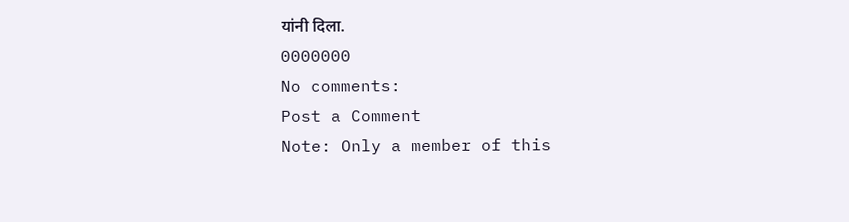यांनी दिला.
0000000
No comments:
Post a Comment
Note: Only a member of this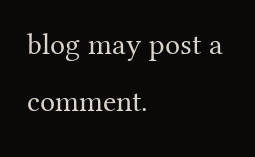blog may post a comment.